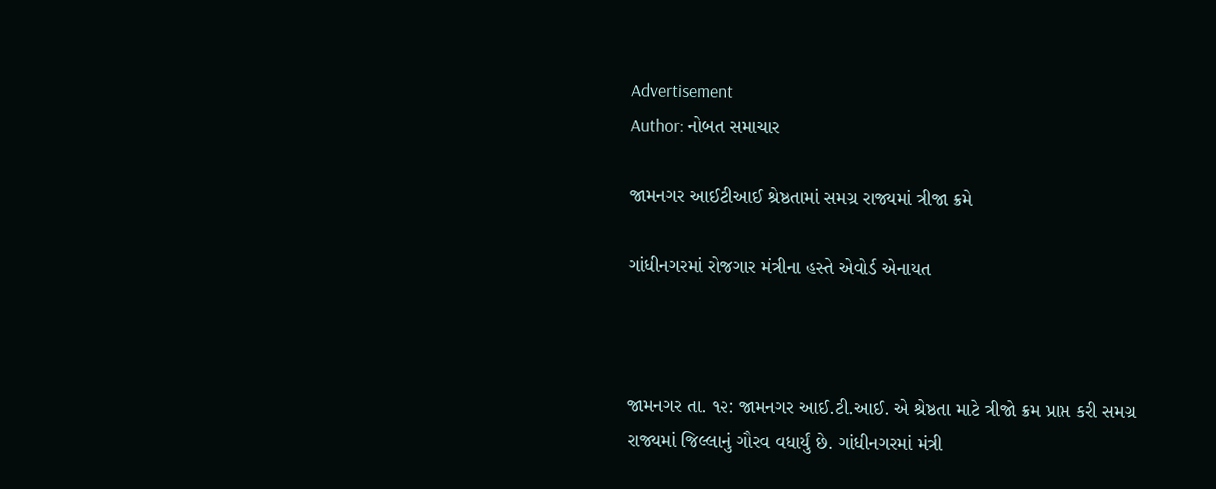Advertisement
Author: નોબત સમાચાર

જામનગર આઈટીઆઈ શ્રેષ્ઠતામાં સમગ્ર રાજ્યમાં ત્રીજા ક્રમે

ગાંધીનગરમાં રોજગાર મંત્રીના હસ્તે એવોર્ડ એનાયત



જામનગર તા. ૧૨: જામનગર આઈ.ટી.આઈ. એ શ્રેષ્ઠતા માટે ત્રીજો ક્રમ પ્રાપ્ત કરી સમગ્ર રાજ્યમાં જિલ્લાનું ગૌરવ વધાર્યું છે. ગાંધીનગરમાં મંત્રી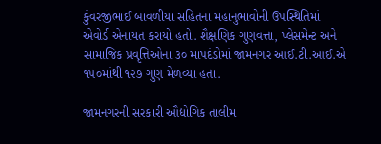કુંવરજીભાઈ બાવળીયા સહિતના મહાનુભાવોની ઉપસ્થિતિમાં એવોર્ડ એનાયત કરાયો હતો. શૈક્ષણિક ગુણવત્તા, પ્લેસમેન્ટ અને સામાજિક પ્રવૃત્તિઓના ૩૦ માપદંડોમાં જામનગર આઈ.ટી.આઈ.એ ૧૫૦માંથી ૧૨૭ ગુણ મેળવ્યા હતા.

જામનગરની સરકારી ઔદ્યોગિક તાલીમ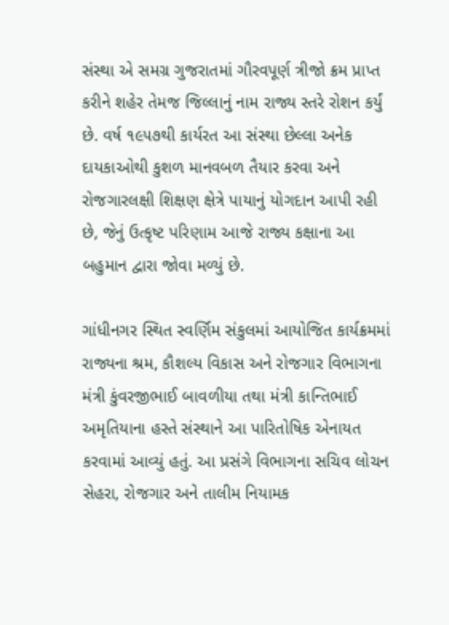સંસ્થા એ સમગ્ર ગુજરાતમાં ગૌરવપૂર્ણ ત્રીજો ક્રમ પ્રાપ્ત કરીને શહેર તેમજ જિલ્લાનું નામ રાજ્ય સ્તરે રોશન કર્યું છે. વર્ષ ૧૯૫૭થી કાર્યરત આ સંસ્થા છેલ્લા અનેક દાયકાઓથી કુશળ માનવબળ તૈયાર કરવા અને રોજગારલક્ષી શિક્ષણ ક્ષેત્રે પાયાનું યોગદાન આપી રહી છે, જેનું ઉત્કૃષ્ટ પરિણામ આજે રાજ્ય કક્ષાના આ બહુમાન દ્વારા જોવા મળ્યું છે.

ગાંધીનગર સ્થિત સ્વર્ણિમ સંકુલમાં આયોજિત કાર્યક્રમમાં રાજ્યના શ્રમ, કૌશલ્ય વિકાસ અને રોજગાર વિભાગના મંત્રી કુંવરજીભાઈ બાવળીયા તથા મંત્રી કાન્તિભાઈ અમૃતિયાના હસ્તે સંસ્થાને આ પારિતોષિક એનાયત કરવામાં આવ્યું હતું. આ પ્રસંગે વિભાગના સચિવ લોચન સેહરા, રોજગાર અને તાલીમ નિયામક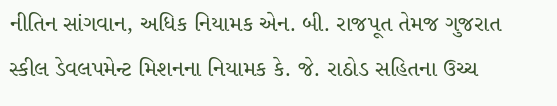નીતિન સાંગવાન, અધિક નિયામક એન. બી. રાજપૂત તેમજ ગુજરાત સ્કીલ ડેવલપમેન્ટ મિશનના નિયામક કે. જે. રાઠોડ સહિતના ઉચ્ચ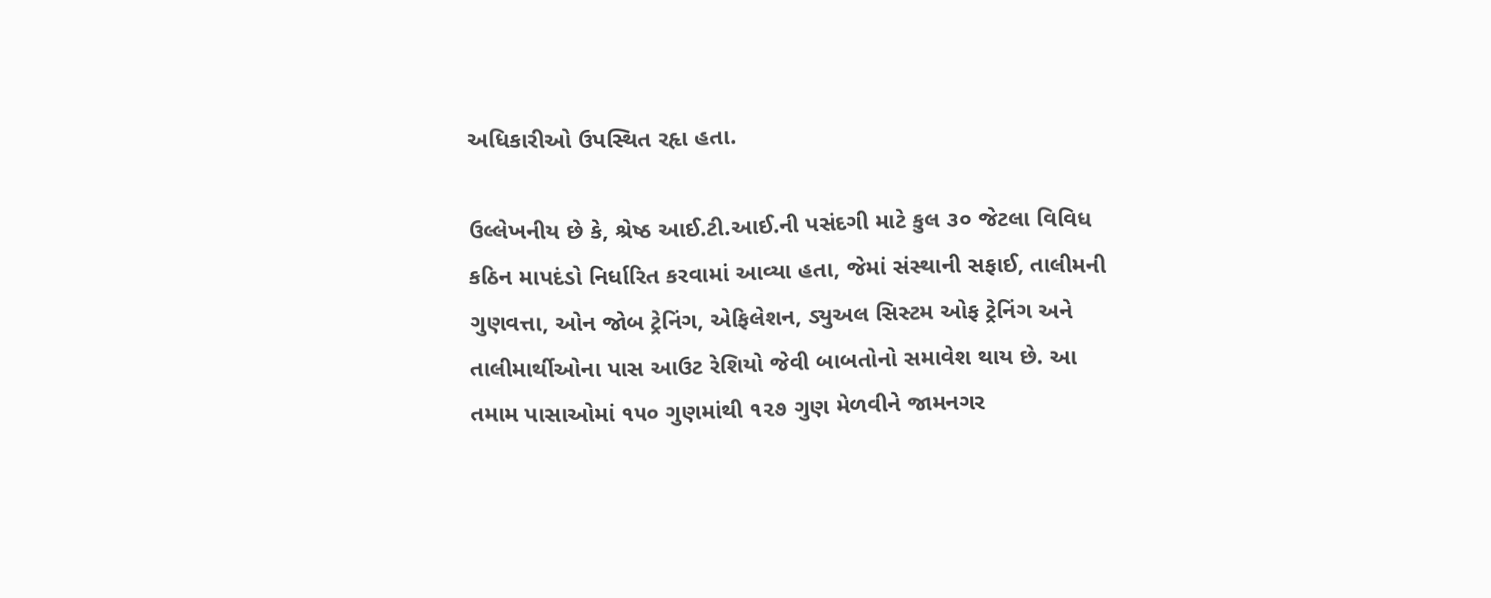અધિકારીઓ ઉપસ્થિત રહૃા હતા.

ઉલ્લેખનીય છે કે, શ્રેષ્ઠ આઈ.ટી.આઈ.ની પસંદગી માટે કુલ ૩૦ જેટલા વિવિધ કઠિન માપદંડો નિર્ધારિત કરવામાં આવ્યા હતા, જેમાં સંસ્થાની સફાઈ, તાલીમની ગુણવત્તા, ઓન જોબ ટ્રેનિંગ, એફિલેશન, ડ્યુઅલ સિસ્ટમ ઓફ ટ્રેનિંગ અને તાલીમાર્થીઓના પાસ આઉટ રેશિયો જેવી બાબતોનો સમાવેશ થાય છે. આ તમામ પાસાઓમાં ૧૫૦ ગુણમાંથી ૧૨૭ ગુણ મેળવીને જામનગર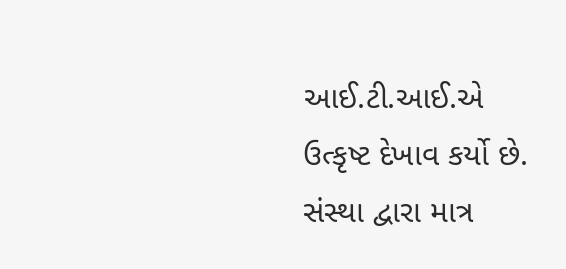આઈ.ટી.આઈ.એ ઉત્કૃષ્ટ દેખાવ કર્યો છે. સંસ્થા દ્વારા માત્ર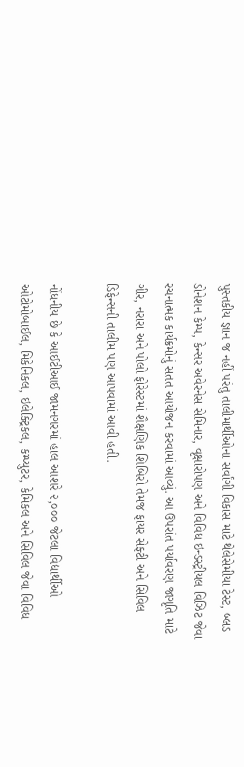પુસ્તકીય જ્ઞાન જ નહીં પરંતુ તાલીમાર્થીઓના સર્વાંગી વિકાસ માટે થેલેસેમીયા ટેસ્ટ, બ્લડ ડોનેશન કેમ્પ, કેન્સર અવેરનેસ સેમિનાર, વૃક્ષારોપણ અને વિવિધ ઇન્ડસ્ટ્રીયલ વિઝિટ જેવા રચનાત્મક કાર્યક્રમોનું સતત આયોજન કરવામાં આવ્યું. આ ઉપરાંત પર્યાવરણ જાગૃતિ માટે ગીર, નરારા અને પોલો ફોરેસ્ટમાં શૈક્ષણિક શિબિરો તેમજ ફાયર સેફ્ટી અને સિવિલ ડિફેન્સની તાલીમ પણ આપવામાં આવી હતી.

નોંધનીય છે કે આઈટીઆઈ જામનગરમાં હાલ આશરે ૨,૦૦૦ જેટલા વિદ્યાર્થીઓ ઓટોમોબાઈલ, મિકેનિકલ, ઇલેક્ટ્રિકલ, કમ્પ્યુટર, કેમિકલ અને સિવિલ જેવા વિવિધ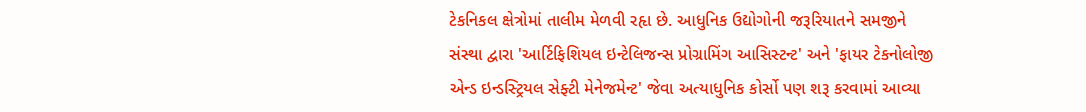ટેકનિકલ ક્ષેત્રોમાં તાલીમ મેળવી રહૃા છે. આધુનિક ઉદ્યોગોની જરૂરિયાતને સમજીને સંસ્થા દ્વારા 'આર્ટિફિશિયલ ઇન્ટેલિજન્સ પ્રોગ્રામિંગ આસિસ્ટન્ટ' અને 'ફાયર ટેકનોલોજી એન્ડ ઇન્ડસ્ટ્રિયલ સેફ્ટી મેનેજમેન્ટ' જેવા અત્યાધુનિક કોર્સો પણ શરૂ કરવામાં આવ્યા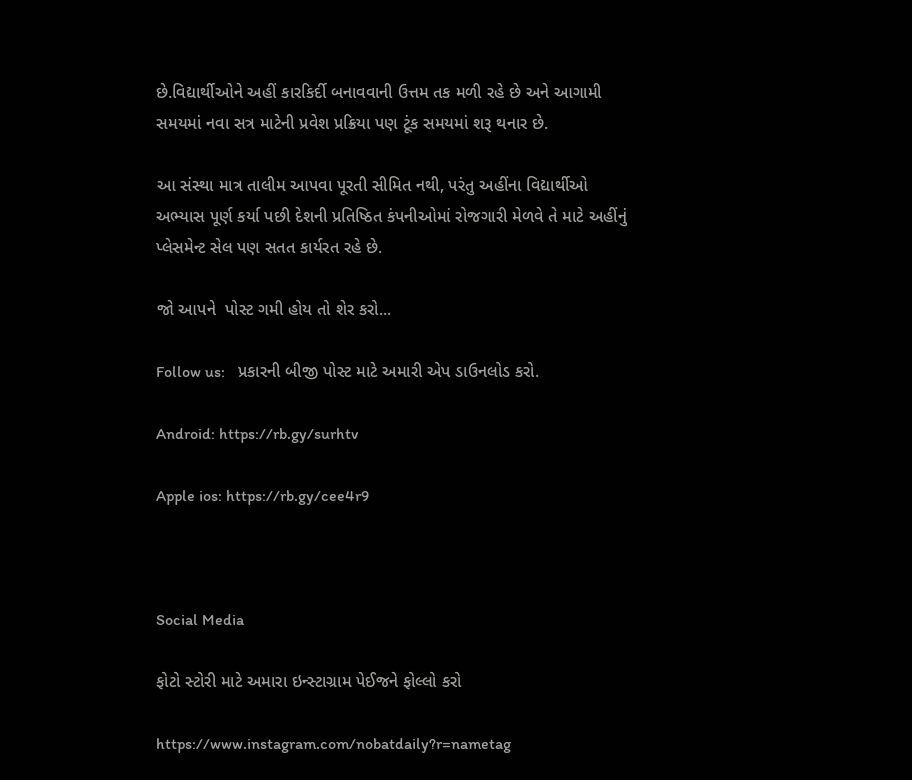છે.વિદ્યાર્થીઓને અહીં કારકિર્દી બનાવવાની ઉત્તમ તક મળી રહે છે અને આગામી સમયમાં નવા સત્ર માટેની પ્રવેશ પ્રક્રિયા પણ ટૂંક સમયમાં શરૂ થનાર છે.

આ સંસ્થા માત્ર તાલીમ આપવા પૂરતી સીમિત નથી, પરંતુ અહીંના વિદ્યાર્થીઓ અભ્યાસ પૂર્ણ કર્યા પછી દેશની પ્રતિષ્ઠિત કંપનીઓમાં રોજગારી મેળવે તે માટે અહીંનું પ્લેસમેન્ટ સેલ પણ સતત કાર્યરત રહે છે.

જો આપને  પોસ્ટ ગમી હોય તો શેર કરો...

Follow us:   પ્રકારની બીજી પોસ્ટ માટે અમારી એપ ડાઉનલોડ કરો.

Android: https://rb.gy/surhtv

Apple ios: https://rb.gy/cee4r9



Social Media

ફોટો સ્ટોરી માટે અમારા ઇન્સ્ટાગ્રામ પેઈજને ફોલ્લો કરો

https://www.instagram.com/nobatdaily?r=nametag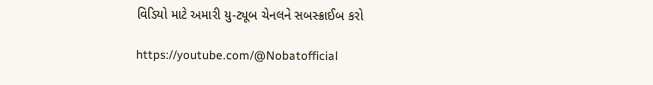વિડિયો માટે અમારી યુ-ટ્યૂબ ચેનલને સબસ્ક્રાઈબ કરો

https://youtube.com/@Nobatofficial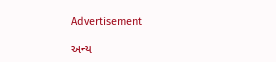Advertisement

અન્ય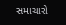સમાચારો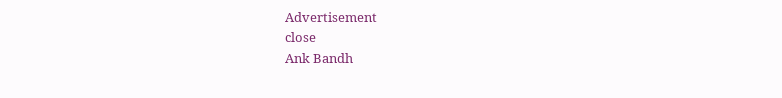Advertisement
close
Ank Bandh